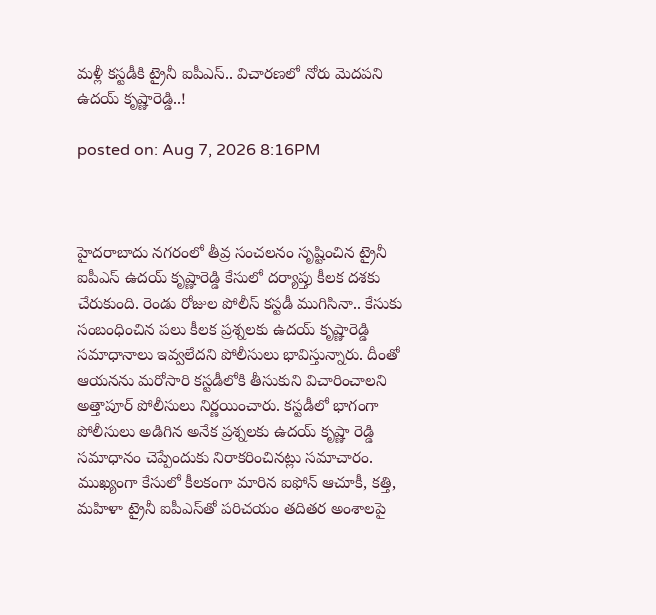మళ్లీ కస్టడీకి ట్రైనీ ఐపీఎస్‌.. విచారణలో నోరు మెదపని ఉదయ్ కృష్ణారెడ్డి..!

posted on: Aug 7, 2026 8:16PM



హైదరాబాదు నగరంలో తీవ్ర సంచలనం సృష్టించిన ట్రైనీ ఐపీఎస్ ఉదయ్ కృష్ణారెడ్డి కేసులో దర్యాప్తు కీలక దశకు చేరుకుంది. రెండు రోజుల పోలీస్ కస్టడీ ముగిసినా.. కేసుకు సంబంధించిన పలు కీలక ప్రశ్నలకు ఉదయ్ కృష్ణారెడ్డి సమాధానాలు ఇవ్వలేదని పోలీసులు భావిస్తున్నారు. దీంతో ఆయనను మరోసారి కస్టడీలోకి తీసుకుని విచారించాలని అత్తాపూర్ పోలీసులు నిర్ణయించారు. కస్టడీలో భాగంగా పోలీసులు అడిగిన అనేక ప్రశ్నలకు ఉదయ్ కృష్ణా రెడ్డి సమాధానం చెప్పేందుకు నిరాకరించినట్లు సమాచారం. ముఖ్యంగా కేసులో కీలకంగా మారిన ఐఫోన్ ఆచూకీ, కత్తి, మహిళా ట్రైనీ ఐపీఎస్‌తో పరిచయం తదితర అంశాలపై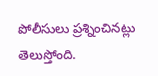పోలీసులు ప్రశ్నించినట్లు తెలుస్తోంది.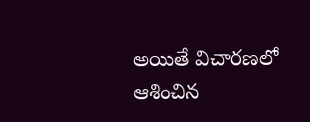అయితే విచారణలో ఆశించిన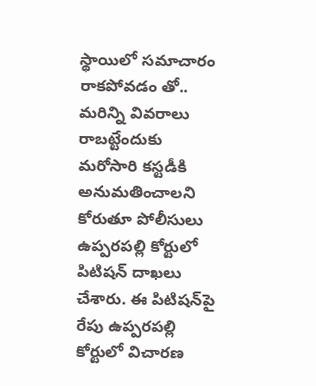స్థాయిలో సమాచారం రాకపోవడం తో.. మరిన్ని వివరాలు రాబట్టేందుకు మరోసారి కస్టడీకి అనుమతించాలని కోరుతూ పోలీసులు ఉప్పరపల్లి కోర్టులో పిటిషన్ దాఖలు చేశారు. ఈ పిటిషన్‌పై రేపు ఉప్పరపల్లి కోర్టులో విచారణ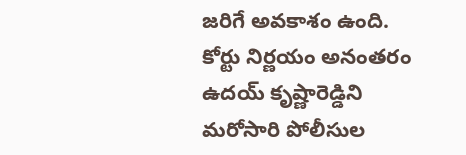జరిగే అవకాశం ఉంది. కోర్టు నిర్ణయం అనంతరం ఉదయ్ కృష్ణారెడ్డిని మరోసారి పోలీసుల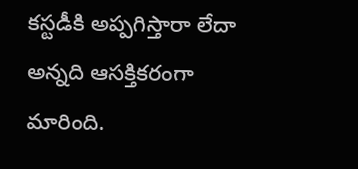కస్టడీకి అప్పగిస్తారా లేదా అన్నది ఆసక్తికరంగా మారింది.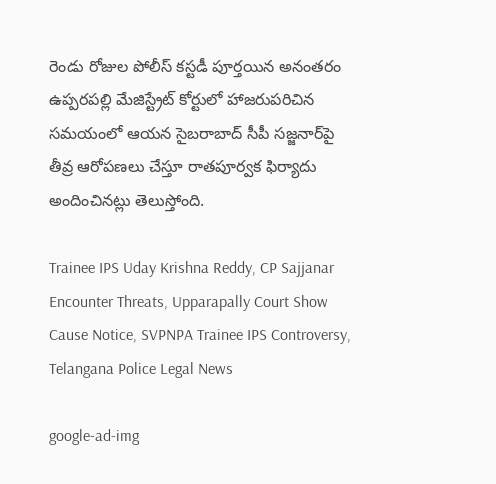రెండు రోజుల పోలీస్ కస్టడీ పూర్తయిన అనంతరం ఉప్పరపల్లి మేజిస్ట్రేట్ కోర్టులో హాజరుపరిచిన సమయంలో ఆయన సైబరాబాద్ సీపీ సజ్జనార్‌పై తీవ్ర ఆరోపణలు చేస్తూ రాతపూర్వక ఫిర్యాదు అందించినట్లు తెలుస్తోంది.

Trainee IPS Uday Krishna Reddy, CP Sajjanar Encounter Threats, Upparapally Court Show Cause Notice, SVPNPA Trainee IPS Controversy, Telangana Police Legal News

google-ad-img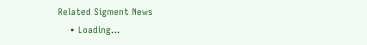Related Sigment News
    • Loading...